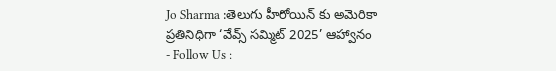Jo Sharma :తెలుగు హీరోయిన్ కు అమెరికా ప్రతినిధిగా ‘వేవ్స్ సమ్మిట్ 2025’ ఆహ్వానం
- Follow Us :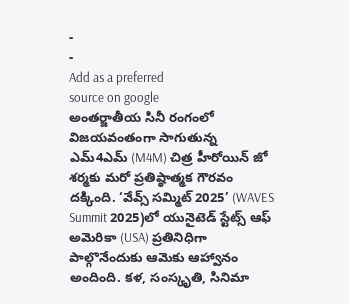-
-
Add as a preferred
source on google
అంతర్జాతీయ సినీ రంగంలో విజయవంతంగా సాగుతున్న ఎమ్4ఎమ్ (M4M) చిత్ర హీరోయిన్ జో శర్మకు మరో ప్రతిష్ఠాత్మక గౌరవం దక్కింది. ‘వేవ్స్ సమ్మిట్ 2025’ (WAVES Summit 2025)లో యునైటెడ్ స్టేట్స్ ఆఫ్ అమెరికా (USA) ప్రతినిధిగా పాల్గొనేందుకు ఆమెకు ఆహ్వానం అందింది. కళ, సంస్కృతి, సినిమా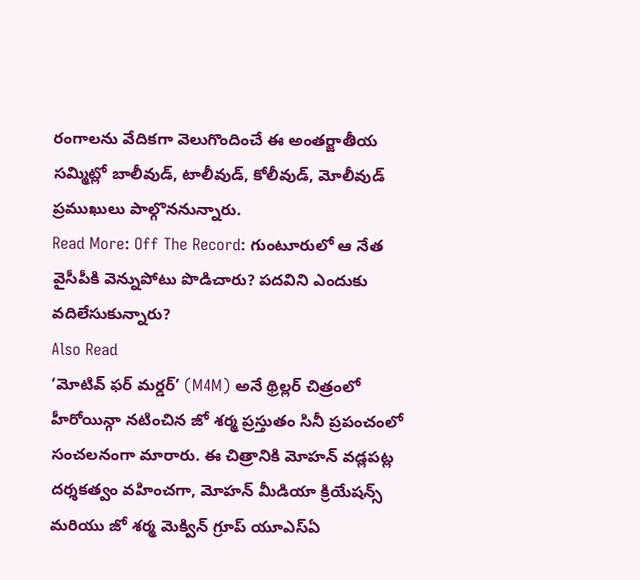రంగాలను వేదికగా వెలుగొందించే ఈ అంతర్జాతీయ సమ్మిట్లో బాలీవుడ్, టాలీవుడ్, కోలీవుడ్, మోలీవుడ్ ప్రముఖులు పాల్గొననున్నారు.
Read More: Off The Record: గుంటూరులో ఆ నేత వైసీపీకి వెన్నుపోటు పొడిచారు? పదవిని ఎందుకు వదిలేసుకున్నారు?
Also Read
‘మోటివ్ ఫర్ మర్డర్’ (M4M) అనే థ్రిల్లర్ చిత్రంలో హీరోయిన్గా నటించిన జో శర్మ ప్రస్తుతం సినీ ప్రపంచంలో సంచలనంగా మారారు. ఈ చిత్రానికి మోహన్ వడ్లపట్ల దర్శకత్వం వహించగా, మోహన్ మీడియా క్రియేషన్స్ మరియు జో శర్మ మెక్విన్ గ్రూప్ యూఎస్ఏ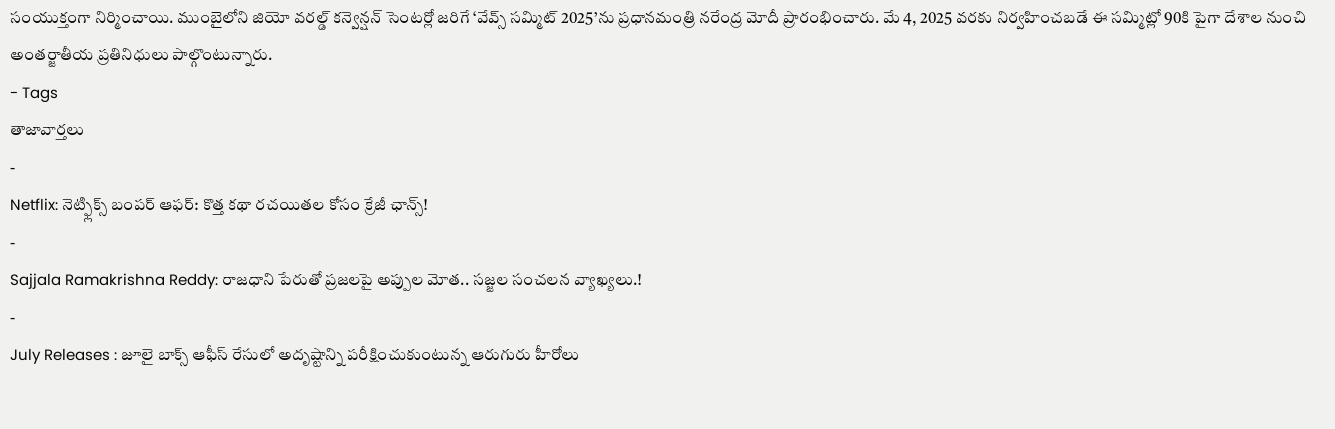సంయుక్తంగా నిర్మించాయి. ముంబైలోని జియో వరల్డ్ కన్వెన్షన్ సెంటర్లో జరిగే ‘వేవ్స్ సమ్మిట్ 2025’ను ప్రధానమంత్రి నరేంద్ర మోదీ ప్రారంభించారు. మే 4, 2025 వరకు నిర్వహించబడే ఈ సమ్మిట్లో 90కి పైగా దేశాల నుంచి అంతర్జాతీయ ప్రతినిధులు పాల్గొంటున్నారు.
- Tags
తాజావార్తలు
-
Netflix: నెట్ఫ్లిక్స్ బంపర్ ఆఫర్: కొత్త కథా రచయితల కోసం క్రేజీ ఛాన్స్!
-
Sajjala Ramakrishna Reddy: రాజధాని పేరుతో ప్రజలపై అప్పుల మోత.. సజ్జల సంచలన వ్యాఖ్యలు.!
-
July Releases : జూలై బాక్స్ ఆఫీస్ రేసులో అదృష్టాన్ని పరీక్షించుకుంటున్న ఆరుగురు హీరోలు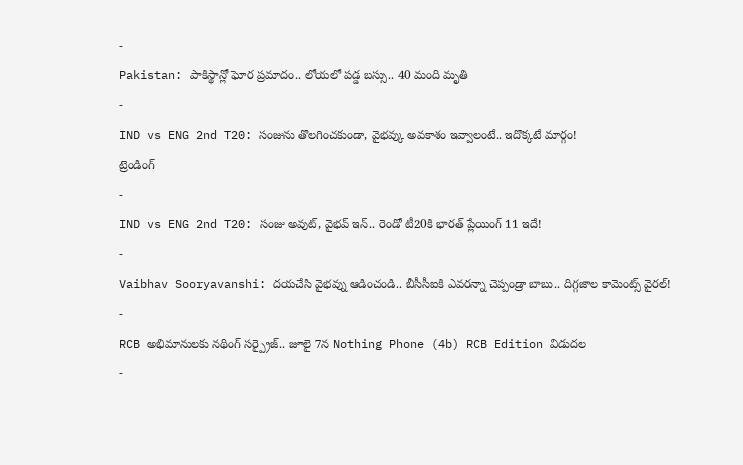-
Pakistan: పాకిస్థాన్లో ఘోర ప్రమాదం.. లోయలో పడ్డ బస్సు.. 40 మంది మృతి
-
IND vs ENG 2nd T20: సంజును తొలగించకుండా, వైభవ్కు అవకాశం ఇవ్వాలంటే.. ఇదొక్కటే మార్గం!
ట్రెండింగ్
-
IND vs ENG 2nd T20: సంజు అవుట్, వైభవ్ ఇన్.. రెండో టీ20కి భారత్ ప్లేయింగ్ 11 ఇదే!
-
Vaibhav Sooryavanshi: దయచేసి వైభవ్ను ఆడించండి.. బీసీసీఐకి ఎవరన్నా చెప్పండ్రా బాబు.. దిగ్గజాల కామెంట్స్ వైరల్!
-
RCB అభిమానులకు నథింగ్ సర్ప్రైజ్.. జూలై 7న Nothing Phone (4b) RCB Edition విడుదల
-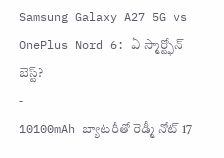Samsung Galaxy A27 5G vs OnePlus Nord 6: ఏ స్మార్ట్ఫోన్ బెస్ట్?
-
10100mAh బ్యాటరీతో రెడ్మీ నోట్ 17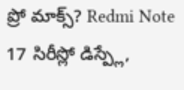ప్రో మాక్స్? Redmi Note 17 సిరీస్లో డిస్ప్లే,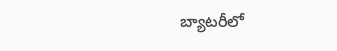బ్యాటరీలో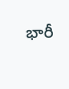భారీ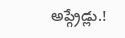అప్గ్రేడ్లు.!